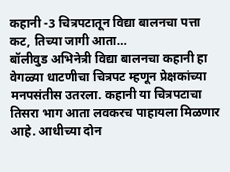कहानी -3 चित्रपटातून विद्या बालनचा पत्ता कट, तिच्या जागी आता…
बॉलीवुड अभिनेत्री विद्या बालनचा कहानी हा वेगळ्या धाटणीचा चित्रपट म्हणून प्रेक्षकांच्या मनपसंतीस उतरला. कहानी या चित्रपटाचा तिसरा भाग आता लवकरच पाहायला मिळणार आहे. आधीच्या दोन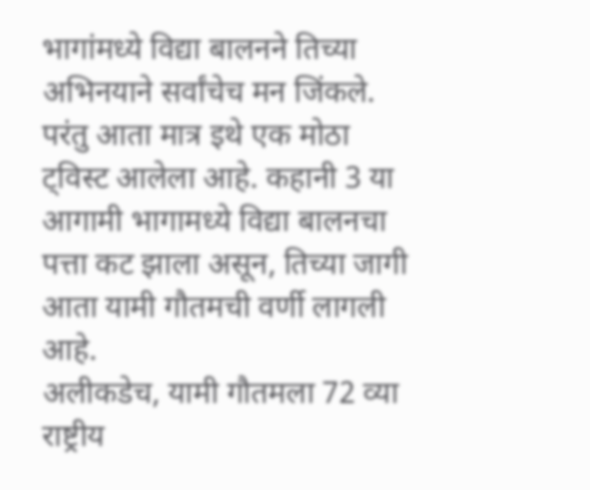भागांमध्ये विद्या बालनने तिच्या अभिनयाने सर्वांचेच मन जिंकले. परंतु आता मात्र इथे एक मोठा ट्विस्ट आलेला आहे. कहानी 3 या आगामी भागामध्ये विद्या बालनचा पत्ता कट झाला असून, तिच्या जागी आता यामी गौतमची वर्णी लागली आहे.
अलीकडेच, यामी गौतमला 72 व्या राष्ट्रीय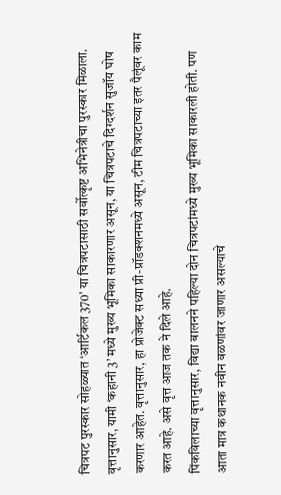चित्रपट पुरस्कार सोहळ्यात ‘आर्टिकल 370’ या चित्रपटासाठी सर्वोत्कृष्ट अभिनेत्रीचा पुरस्कार मिळाला. वृत्तानुसार, यामी ‘कहानी 3’ मध्ये मुख्य भूमिका साकारणार असून, या चित्रपटाचे दिग्दर्शन सुजॉय घोष करणार आहेत. वृत्तानुसार, हा प्रोजेक्ट सध्या प्री-प्रॉडक्शनमध्ये असून, टीम चित्रपटाच्या इतर पैलूंवर काम करत आहे. असे वृत्त आज तक ने दिले आहे.
पिंकविलाच्या वृत्तानुसार, विद्या बालनने पहिल्या दोन चित्रपटांमध्ये मुख्य भूमिका साकारली होती. पण आता मात्र कथानक नवीन वळणांवर जाणार असल्याचे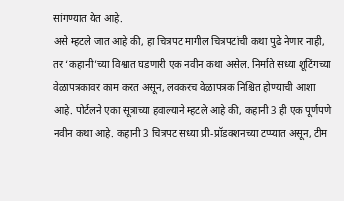सांगण्यात येत आहे.
असे म्हटले जात आहे की, हा चित्रपट मागील चित्रपटांची कथा पुढे नेणार नाही, तर ‘कहानी’च्या विश्वात घडणारी एक नवीन कथा असेल. निर्माते सध्या शूटिंगच्या वेळापत्रकावर काम करत असून, लवकरच वेळापत्रक निश्चित होण्याची आशा आहे. पोर्टलने एका सूत्राच्या हवाल्याने म्हटले आहे की, कहानी 3 ही एक पूर्णपणे नवीन कथा आहे. कहानी 3 चित्रपट सध्या प्री-प्रॉडक्शनच्या टप्प्यात असून, टीम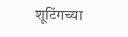शूटिंगच्या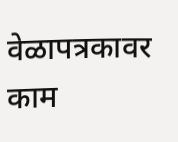वेळापत्रकावर काम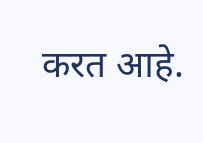करत आहे.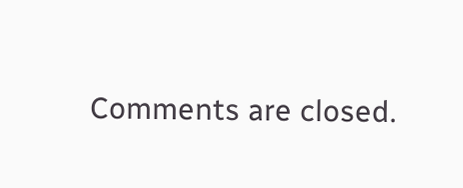Comments are closed.